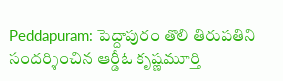Peddapuram: పెద్దాపురం తొలి తిరుపతిని సందర్శించిన ఆర్డీఓ కృష్ణమూర్తి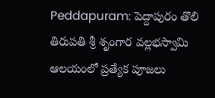Peddapuram: పెద్దాపురం తొలి తిరుపతి శ్రీ శృంగార వల్లభస్వామి ఆలయంలో ప్రత్యేక పూజలు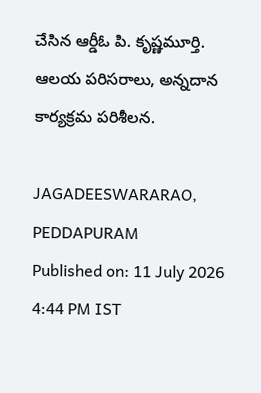చేసిన ఆర్డీఓ పి. కృష్ణమూర్తి. ఆలయ పరిసరాలు, అన్నదాన కార్యక్రమ పరిశీలన.

JAGADEESWARARAO, PEDDAPURAM
Published on: 11 July 2026 4:44 PM IST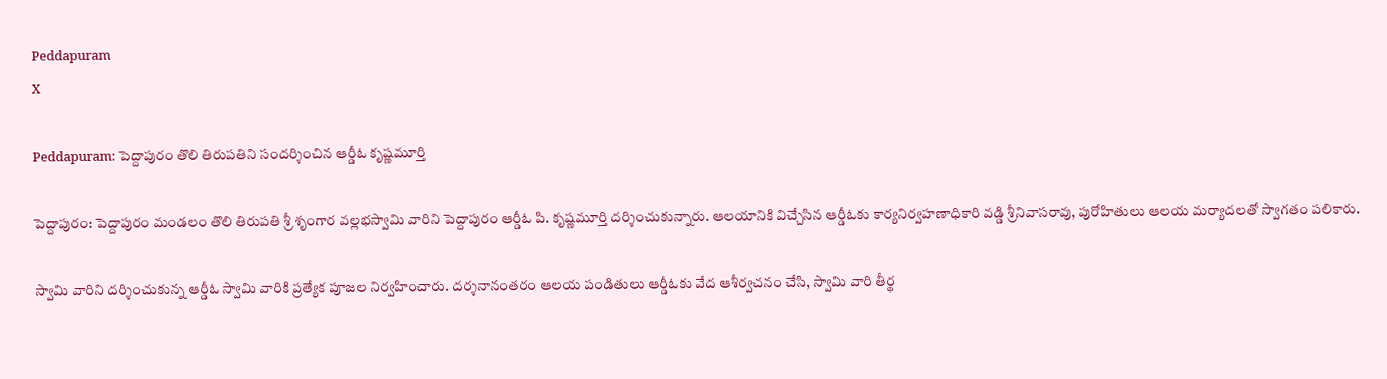Peddapuram
X

Peddapuram: పెద్దాపురం తొలి తిరుపతిని సందర్శించిన ఆర్డీఓ కృష్ణమూర్తి

పెద్దాపురం: పెద్దాపురం మండలం తొలి తిరుపతి శ్రీ శృంగార వల్లభస్వామి వారిని పెద్దాపురం ఆర్డీఓ పి. కృష్ణమూర్తి దర్శించుకున్నారు. ఆలయానికి విచ్చేసిన ఆర్డీఓకు కార్యనిర్వహణాధికారి వడ్డి శ్రీనివాసరావు, పురోహితులు ఆలయ మర్యాదలతో స్వాగతం పలికారు.

స్వామి వారిని దర్శించుకున్న ఆర్డీఓ స్వామి వారికి ప్రత్యేక పూజల నిర్వహించారు. దర్శనానంతరం ఆలయ పండితులు ఆర్డీఓకు వేద ఆశీర్వచనం చేసి, స్వామి వారి తీర్థ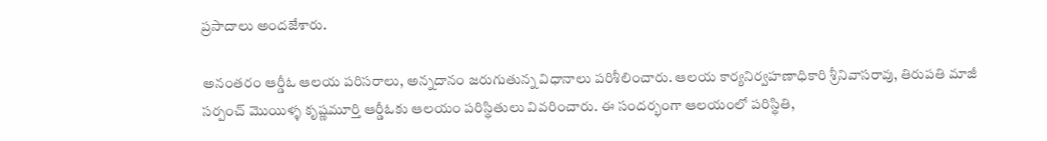ప్రసాదాలు అందజేశారు.

అనంతరం ఆర్డీఓ ఆలయ పరిసరాలు, అన్నదానం జరుగుతున్న విధానాలు పరిశీలించారు. ఆలయ కార్యనిర్వహణాధికారి శ్రీనివాసరావు, తిరుపతి మాజీ సర్పంచ్ మొయిళ్ళ కృష్ణమూర్తి ఆర్డీఓకు ఆలయం పరిస్థితులు వివరించారు. ఈ సందర్భంగా ఆలయంలో పరిస్థితి,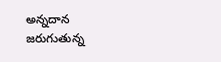అన్నదాన జరుగుతున్న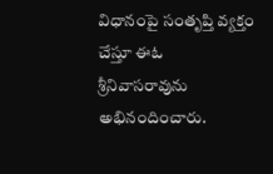విధానంపై సంతృప్తి వ్యక్తం చేస్తూ ఈఓ శ్రీనివాసరావును అభినందించారు.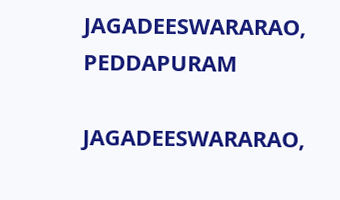JAGADEESWARARAO, PEDDAPURAM

JAGADEESWARARAO,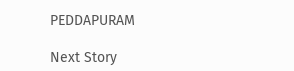PEDDAPURAM

Next Story